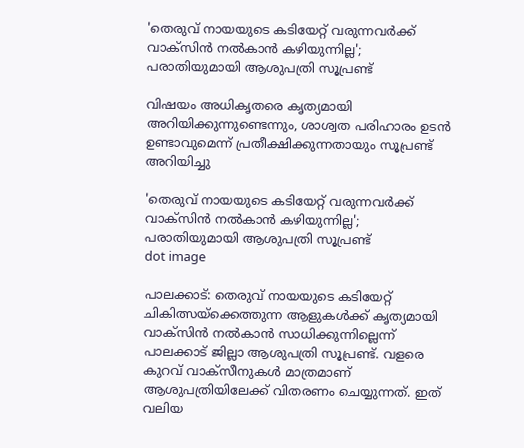'തെരുവ് നായയുടെ കടിയേറ്റ് വരുന്നവർക്ക് വാക്സിൻ നൽകാൻ കഴിയുന്നില്ല'; പരാതിയുമായി ആശുപത്രി സൂപ്രണ്ട്

വിഷയം അധികൃതരെ കൃത്യമായി അറിയിക്കുന്നുണ്ടെന്നും, ശാശ്വത പരിഹാരം ഉടൻ ഉണ്ടാവുമെന്ന് പ്രതീക്ഷിക്കുന്നതായും സൂപ്രണ്ട് അറിയിച്ചു

'തെരുവ് നായയുടെ കടിയേറ്റ് വരുന്നവർക്ക് വാക്സിൻ നൽകാൻ കഴിയുന്നില്ല'; പരാതിയുമായി ആശുപത്രി സൂപ്രണ്ട്
dot image

പാലക്കാട്: തെരുവ് നായയുടെ കടിയേറ്റ് ചികിത്സയ്ക്കെത്തുന്ന ആളുകൾക്ക് കൃത്യമായി വാക്സിൻ നൽകാൻ സാധിക്കുന്നില്ലെന്ന് പാലക്കാട് ജില്ലാ ആശുപത്രി സൂപ്രണ്ട്. വളരെ കുറവ് വാക്സീനുകൾ മാത്രമാണ് ആശുപത്രിയിലേക്ക് വിതരണം ചെയ്യുന്നത്. ഇത് വലിയ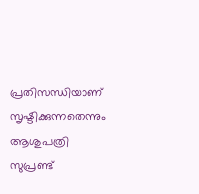പ്രതിസന്ധിയാണ് സൃഷ്ടിക്കുന്നതെന്നും ആശുപത്രി സുപ്രണ്ട്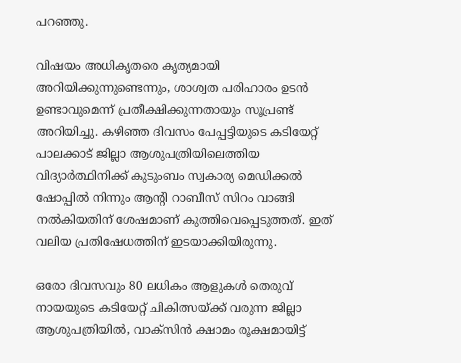പറഞ്ഞു.

വിഷയം അധികൃതരെ കൃത്യമായി അറിയിക്കുന്നുണ്ടെന്നും, ശാശ്വത പരിഹാരം ഉടൻ ഉണ്ടാവുമെന്ന് പ്രതീക്ഷിക്കുന്നതായും സൂപ്രണ്ട് അറിയിച്ചു. കഴിഞ്ഞ ദിവസം പേപ്പട്ടിയുടെ കടിയേറ്റ് പാലക്കാട് ജില്ലാ ആശുപത്രിയിലെത്തിയ വിദ്യാർത്ഥിനിക്ക് കുടുംബം സ്വകാര്യ മെഡിക്കൽ ഷോപ്പിൽ നിന്നും ആന്റി റാബീസ് സിറം വാങ്ങി നൽകിയതിന് ശേഷമാണ് കുത്തിവെപ്പെടുത്തത്. ഇത് വലിയ പ്രതിഷേധത്തിന് ഇടയാക്കിയിരുന്നു.

ഒരോ ദിവസവും 80 ലധികം ആളുകൾ തെരുവ് നായയുടെ കടിയേറ്റ് ചികിത്സയ്ക്ക് വരുന്ന ജില്ലാ ആശുപത്രിയിൽ, വാക്സിൻ ക്ഷാമം രൂക്ഷമായിട്ട്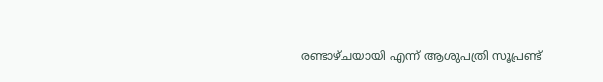രണ്ടാഴ്ചയായി എന്ന് ആശുപത്രി സൂപ്രണ്ട്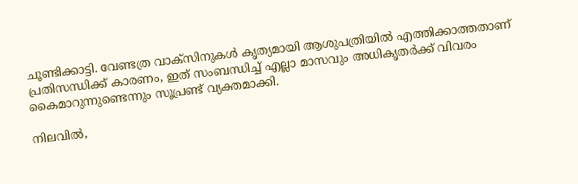ചൂണ്ടിക്കാട്ടി. വേണ്ടത്ര വാക്സിനുകൾ കൃത്യമായി ആശുപത്രിയിൽ എത്തിക്കാത്തതാണ് പ്രതിസന്ധിക്ക് കാരണം, ഇത് സംബന്ധിച്ച് എല്ലാ മാസവും അധികൃതർക്ക് വിവരം കൈമാറുന്നുണ്ടെന്നും സൂപ്രണ്ട് വ്യക്തമാക്കി.

നിലവിൽ,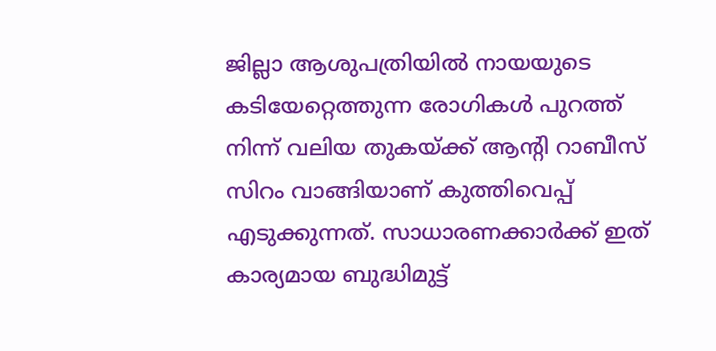ജില്ലാ ആശുപത്രിയിൽ നായയുടെ കടിയേറ്റെത്തുന്ന രോഗികൾ പുറത്ത് നിന്ന് വലിയ തുകയ്ക്ക് ആന്റി റാബീസ് സിറം വാങ്ങിയാണ് കുത്തിവെപ്പ് എടുക്കുന്നത്. സാധാരണക്കാർക്ക് ഇത് കാര്യമായ ബുദ്ധിമുട്ട്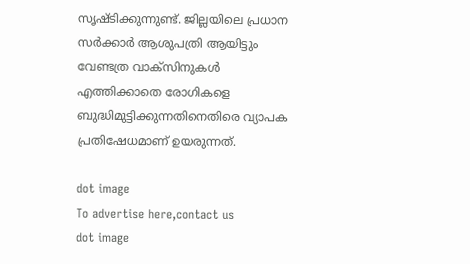സൃഷ്ടിക്കുന്നുണ്ട്. ജില്ലയിലെ പ്രധാന സർക്കാർ ആശുപത്രി ആയിട്ടും വേണ്ടത്ര വാക്സിനുകൾ എത്തിക്കാതെ രോഗികളെ ബുദ്ധിമുട്ടിക്കുന്നതിനെതിരെ വ്യാപക പ്രതിഷേധമാണ് ഉയരുന്നത്.

dot image
To advertise here,contact us
dot image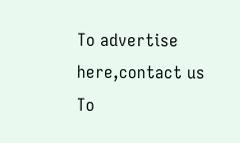To advertise here,contact us
To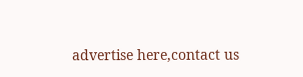advertise here,contact us